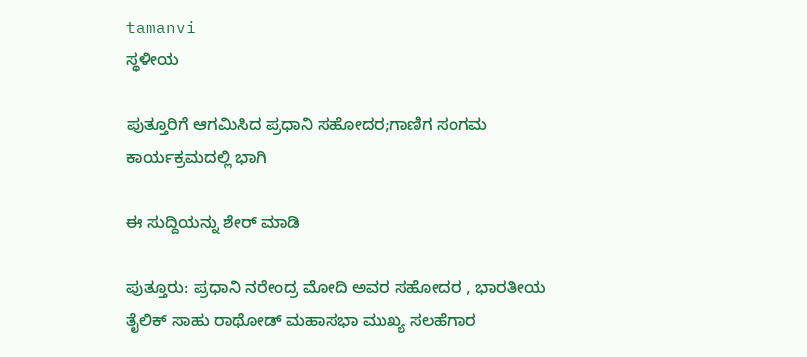tamanvi
ಸ್ಥಳೀಯ

ಪುತ್ತೂರಿಗೆ ಆಗಮಿಸಿದ ಪ್ರಧಾನಿ ಸಹೋದರ;ಗಾಣಿಗ ಸಂಗಮ ಕಾರ್ಯಕ್ರಮದಲ್ಲಿ ಭಾಗಿ

ಈ ಸುದ್ದಿಯನ್ನು ಶೇರ್ ಮಾಡಿ

ಪುತ್ತೂರು: ಪ್ರಧಾನಿ ನರೇಂದ್ರ ಮೋದಿ ಅವರ ಸಹೋದರ , ಭಾರತೀಯ ತೈಲಿಕ್ ಸಾಹು ರಾಥೋಡ್ ಮಹಾಸಭಾ ಮುಖ್ಯ ಸಲಹೆಗಾರ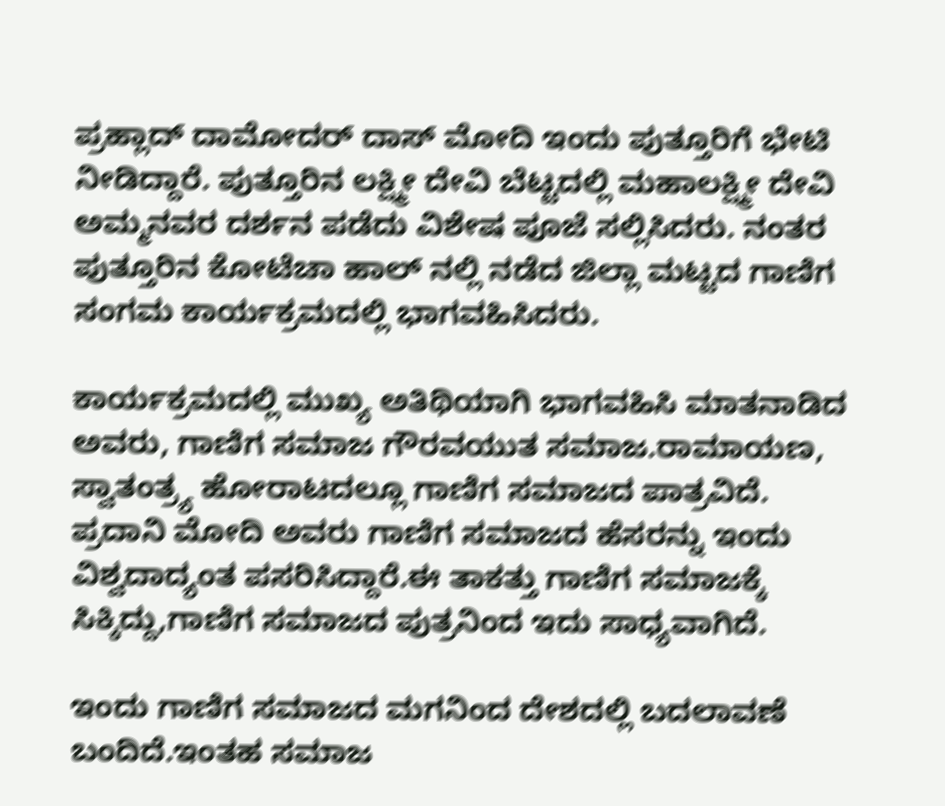ಪ್ರಹ್ಲಾದ್ ದಾಮೋದರ್ ದಾಸ್ ಮೋದಿ ಇಂದು ಪುತ್ತೂರಿಗೆ ಭೇಟಿ ನೀಡಿದ್ದಾರೆ. ಪುತ್ತೂರಿನ ಲಕ್ಷ್ಮೀ ದೇವಿ ಬೆಟ್ಟದಲ್ಲಿ ಮಹಾಲಕ್ಷ್ಮೀ ದೇವಿ ಅಮ್ಮನವರ ದರ್ಶನ ಪಡೆದು ವಿಶೇಷ ಪೂಜೆ ಸಲ್ಲಿಸಿದರು. ನಂತರ ಪುತ್ತೂರಿನ ಕೋಟೆಚಾ ಹಾಲ್‌ ನಲ್ಲಿ ನಡೆದ ಜಿಲ್ಲಾ ಮಟ್ಟದ ಗಾಣಿಗ ಸಂಗಮ ಕಾರ್ಯಕ್ರಮದಲ್ಲಿ ಭಾಗವಹಿಸಿದರು.

ಕಾರ್ಯಕ್ರಮದಲ್ಲಿ ಮುಖ್ಯ ಅತಿಥಿಯಾಗಿ ಭಾಗವಹಿಸಿ ಮಾತನಾಡಿದ ಅವರು, ಗಾಣಿಗ ಸಮಾಜ ಗೌರವಯುತ ಸಮಾಜ.ರಾಮಾಯಣ, ಸ್ವಾತಂತ್ರ್ಯ ಹೋರಾಟದಲ್ಲೂ ಗಾಣಿಗ ಸಮಾಜದ ಪಾತ್ರವಿದೆ. ಪ್ರದಾನಿ ಮೋದಿ ಅವರು ಗಾಣಿಗ ಸಮಾಜದ ಹೆಸರನ್ನು ಇಂದು ವಿಶ್ವದಾದ್ಯಂತ‌ ಪಸರಿಸಿದ್ದಾರೆ.ಈ ತಾಕತ್ತು ಗಾಣಿಗ ಸಮಾಜಕ್ಕೆ ಸಿಕ್ಕಿದ್ದು,ಗಾಣಿಗ ಸಮಾಜದ ಪುತ್ರನಿಂದ‌ ಇದು ಸಾಧ್ಯವಾಗಿದೆ.

ಇಂದು ಗಾಣಿಗ ಸಮಾಜದ ಮಗನಿಂದ ದೇಶದಲ್ಲಿ ಬದಲಾವಣೆ ಬಂದಿದೆ.ಇಂತಹ ಸಮಾಜ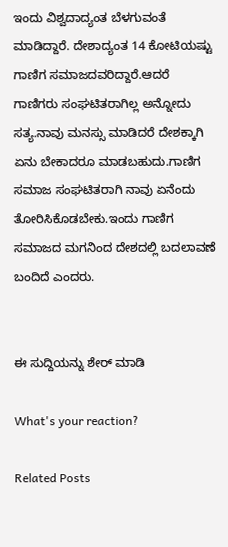ಇಂದು ವಿಶ್ವದಾದ್ಯಂತ ಬೆಳಗುವಂತೆ ಮಾಡಿದ್ದಾರೆ. ದೇಶಾದ್ಯಂತ 14 ಕೋಟಿಯಷ್ಟು ಗಾಣಿಗ ಸಮಾಜದವರಿದ್ದಾರೆ.ಆದರೆ ಗಾಣಿಗರು ಸಂಘಟಿತರಾಗಿಲ್ಲ ಅನ್ನೋದು ಸತ್ಯ.ನಾವು ಮನಸ್ಸು ಮಾಡಿದರೆ ದೇಶಕ್ಕಾಗಿ ಏನು ಬೇಕಾದರೂ ಮಾಡಬಹುದು.ಗಾಣಿಗ ಸಮಾಜ ಸಂಘಟಿತರಾಗಿ ನಾವು ಏನೆಂದು ತೋರಿಸಿಕೊಡಬೇಕು.ಇಂದು ಗಾಣಿಗ ಸಮಾಜದ ಮಗನಿಂದ ದೇಶದಲ್ಲಿ ಬದಲಾವಣೆ ಬಂದಿದೆ ಎಂದರು.


ಈ ಸುದ್ದಿಯನ್ನು ಶೇರ್ ಮಾಡಿ

What's your reaction?

Related Posts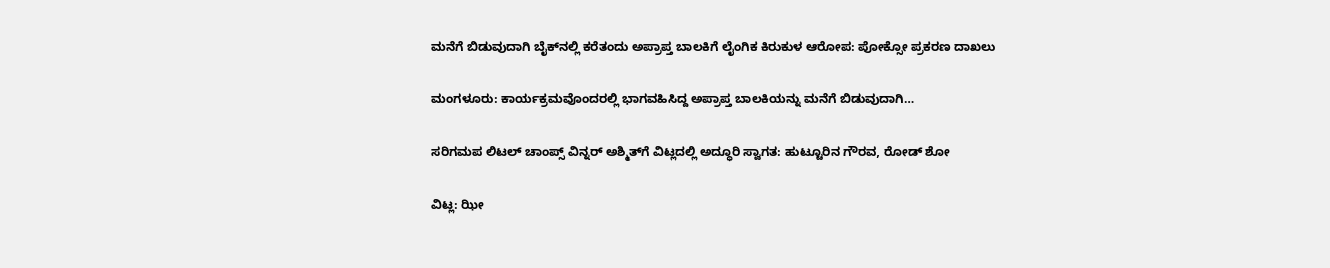ಮನೆಗೆ ಬಿಡುವುದಾಗಿ ಬೈಕ್‌ನಲ್ಲಿ ಕರೆತಂದು ಅಪ್ರಾಪ್ತ ಬಾಲಕಿಗೆ ಲೈಂಗಿಕ ಕಿರುಕುಳ ಆರೋಪ: ಪೋಕ್ಸೋ ಪ್ರಕರಣ ದಾಖಲು

ಮಂಗಳೂರು: ಕಾರ್ಯಕ್ರಮವೊಂದರಲ್ಲಿ ಭಾಗವಹಿಸಿದ್ದ ಅಪ್ರಾಪ್ತ ಬಾಲಕಿಯನ್ನು ಮನೆಗೆ ಬಿಡುವುದಾಗಿ…

ಸರಿಗಮಪ ಲಿಟಲ್ ಚಾಂಪ್ಸ್ ವಿನ್ನರ್ ಅಶ್ಮಿತ್‌ಗೆ ವಿಟ್ಲದಲ್ಲಿ ಅದ್ಧೂರಿ ಸ್ವಾಗತ: ಹುಟ್ಟೂರಿನ ಗೌರವ, ರೋಡ್ ಶೋ

ವಿಟ್ಲ: ಝೀ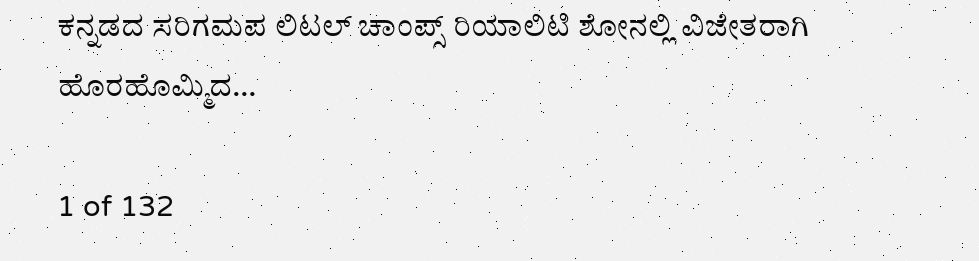ಕನ್ನಡದ ಸರಿಗಮಪ ಲಿಟಲ್ ಚಾಂಪ್ಸ್ ರಿಯಾಲಿಟಿ ಶೋನಲ್ಲಿ ವಿಜೇತರಾಗಿ ಹೊರಹೊಮ್ಮಿದ…

1 of 132